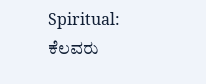Spiritual: ಕೆಲವರು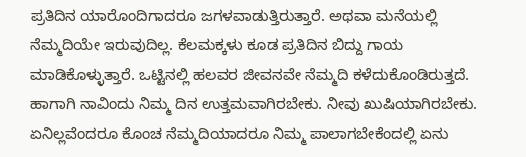ಪ್ರತಿದಿನ ಯಾರೊಂದಿಗಾದರೂ ಜಗಳವಾಡುತ್ತಿರುತ್ತಾರೆ. ಅಥವಾ ಮನೆಯಲ್ಲಿ ನೆಮ್ಮದಿಯೇ ಇರುವುದಿಲ್ಲ. ಕೆಲಮಕ್ಕಳು ಕೂಡ ಪ್ರತಿದಿನ ಬಿದ್ದು ಗಾಯ ಮಾಡಿಕೊಳ್ಳುತ್ತಾರೆ. ಒಟ್ಟಿನಲ್ಲಿ ಹಲವರ ಜೀವನವೇ ನೆಮ್ಮದಿ ಕಳೆದುಕೊಂಡಿರುತ್ತದೆ. ಹಾಗಾಗಿ ನಾವಿಂದು ನಿಮ್ಮ ದಿನ ಉತ್ತಮವಾಗಿರಬೇಕು. ನೀವು ಖುಷಿಯಾಗಿರಬೇಕು. ಏನಿಲ್ಲವೆಂದರೂ ಕೊಂಚ ನೆಮ್ಮದಿಯಾದರೂ ನಿಮ್ಮ ಪಾಲಾಗಬೇಕೆಂದಲ್ಲಿ ಏನು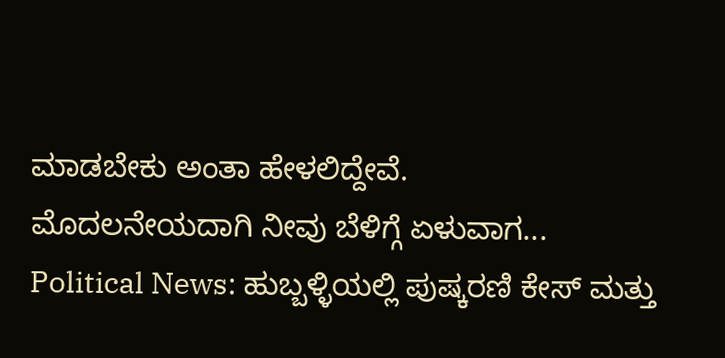ಮಾಡಬೇಕು ಅಂತಾ ಹೇಳಲಿದ್ದೇವೆ.
ಮೊದಲನೇಯದಾಗಿ ನೀವು ಬೆಳಿಗ್ಗೆ ಏಳುವಾಗ...
Political News: ಹುಬ್ಬಳ್ಳಿಯಲ್ಲಿ ಪುಷ್ಕರಣಿ ಕೇಸ್ ಮತ್ತು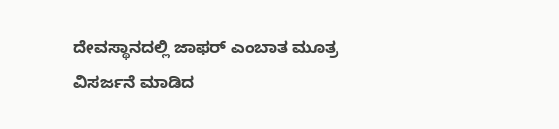ದೇವಸ್ಥಾನದಲ್ಲಿ ಜಾಫರ್ ಎಂಬಾತ ಮೂತ್ರ ವಿಸರ್ಜನೆ ಮಾಡಿದ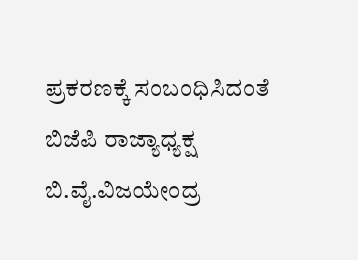ಪ್ರಕರಣಕ್ಕೆ ಸಂಬಂಧಿಸಿದಂತೆ ಬಿಜೆಪಿ ರಾಜ್ಯಾಧ್ಯಕ್ಷ ಬಿ.ವೈ.ವಿಜಯೇಂದ್ರ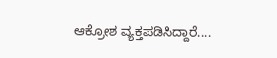ಆಕ್ರೋಶ ವ್ಯಕ್ತಪಡಿಸಿದ್ದಾರೆ....